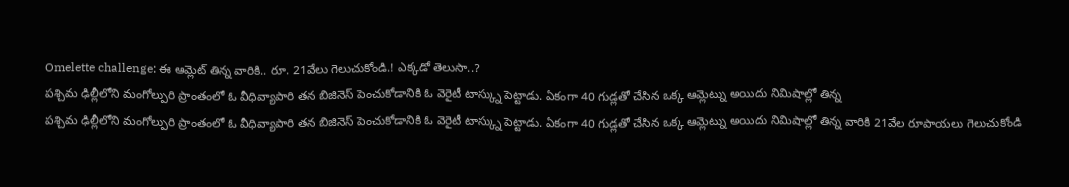Omelette challenge: ఈ ఆమ్లెట్ తిన్న వారికి.. రూ. 21వేలు గెలుచుకోండి.! ఎక్కడో తెలుసా..?
పశ్చిమ ఢిల్లీలోని మంగోల్పురి ప్రాంతంలో ఓ వీధివ్యాపారి తన బిజినెస్ పెంచుకోడానికి ఓ వెరైటీ టాస్క్ను పెట్టాడు. ఏకంగా 40 గుడ్లతో చేసిన ఒక్క ఆమ్లెట్ను అయిదు నిమిషాల్లో తిన్న
పశ్చిమ ఢిల్లీలోని మంగోల్పురి ప్రాంతంలో ఓ వీధివ్యాపారి తన బిజినెస్ పెంచుకోడానికి ఓ వెరైటీ టాస్క్ను పెట్టాడు. ఏకంగా 40 గుడ్లతో చేసిన ఒక్క ఆమ్లెట్ను అయిదు నిమిషాల్లో తిన్న వారికి 21వేల రూపాయలు గెలుచుకోండి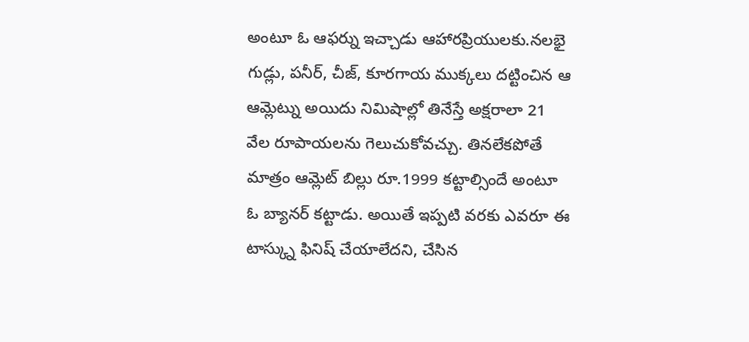అంటూ ఓ ఆఫర్ను ఇచ్చాడు ఆహారప్రియులకు.నలభై గుడ్లు, పనీర్, చీజ్, కూరగాయ ముక్కలు దట్టించిన ఆ ఆమ్లెట్ను అయిదు నిమిషాల్లో తినేస్తే అక్షరాలా 21 వేల రూపాయలను గెలుచుకోవచ్చు. తినలేకపోతే మాత్రం ఆమ్లెట్ బిల్లు రూ.1999 కట్టాల్సిందే అంటూ ఓ బ్యానర్ కట్టాడు. అయితే ఇప్పటి వరకు ఎవరూ ఈ టాస్క్ను ఫినిష్ చేయాలేదని, చేసిన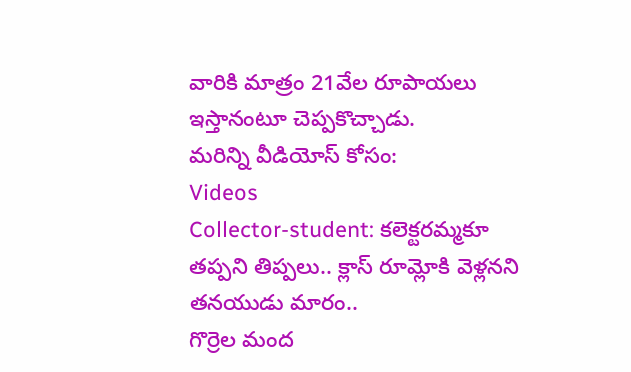వారికి మాత్రం 21వేల రూపాయలు ఇస్తానంటూ చెప్పకొచ్చాడు.
మరిన్ని వీడియోస్ కోసం:
Videos
Collector-student: కలెక్టరమ్మకూ తప్పని తిప్పలు.. క్లాస్ రూమ్లోకి వెళ్లనని తనయుడు మారం..
గొర్రెల మంద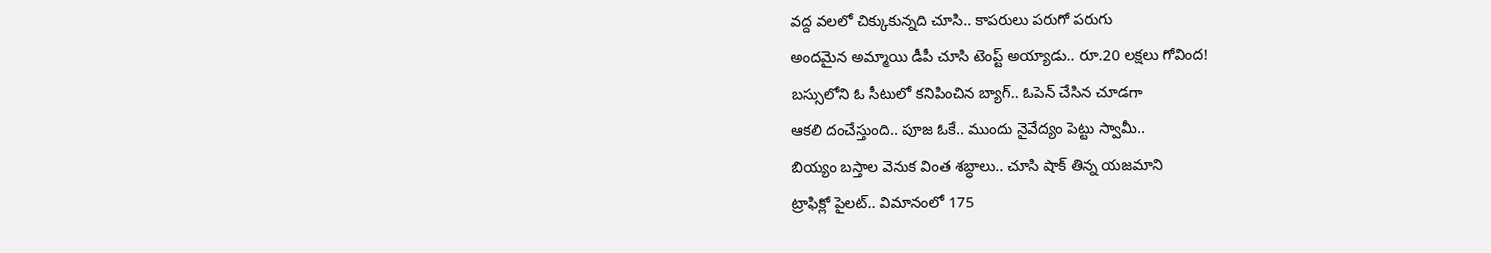వద్ద వలలో చిక్కుకున్నది చూసి.. కాపరులు పరుగో పరుగు
అందమైన అమ్మాయి డీపీ చూసి టెంప్ట్ అయ్యాడు.. రూ.20 లక్షలు గోవింద!
బస్సులోని ఓ సీటులో కనిపించిన బ్యాగ్.. ఓపెన్ చేసిన చూడగా
ఆకలి దంచేస్తుంది.. పూజ ఓకే.. ముందు నైవేద్యం పెట్టు స్వామీ..
బియ్యం బస్తాల వెనుక వింత శబ్ధాలు.. చూసి షాక్ తిన్న యజమాని
ట్రాఫిక్లో పైలట్.. విమానంలో 175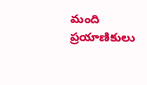మంది ప్రయాణికులు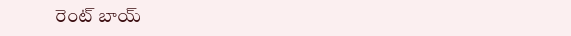రెంట్ బాయ్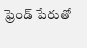ఫ్రెండ్ పేరుతో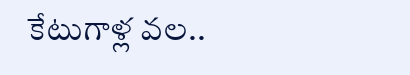కేటుగాళ్ల వల..